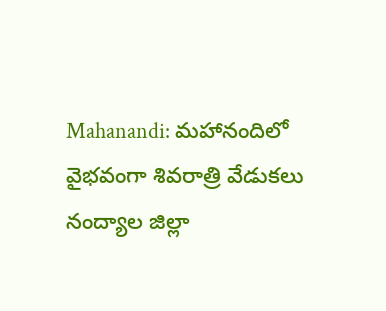Mahanandi: మహానందిలో వైభవంగా శివరాత్రి వేడుకలు
నంద్యాల జిల్లా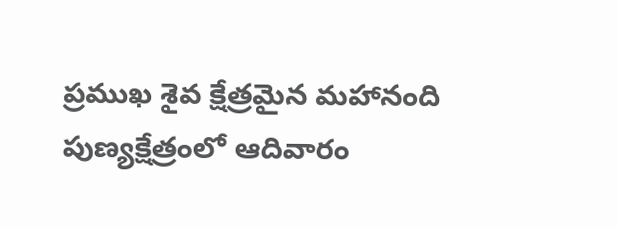ప్రముఖ శైవ క్షేత్రమైన మహానంది పుణ్యక్షేత్రంలో ఆదివారం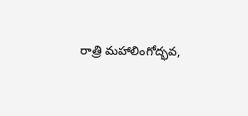రాత్రి మహాలింగోద్భవ,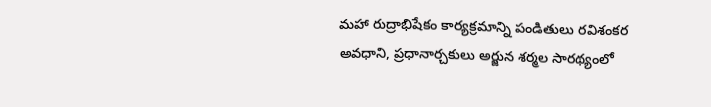మహా రుద్రాభిషేకం కార్యక్రమాన్ని పండితులు రవిశంకర అవధాని, ప్రధానార్చకులు అర్జున శర్మల సారథ్యంలో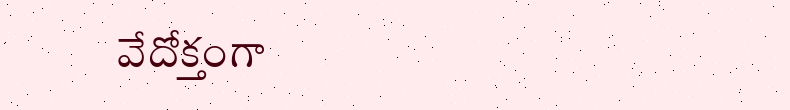వేదోక్తంగా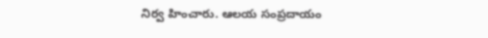నిర్వ హించారు. ఆలయ సంప్రదాయం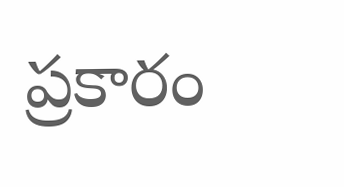ప్రకారం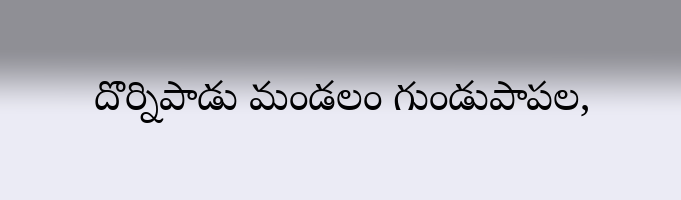దొర్నిపాడు మండలం గుండుపాపల,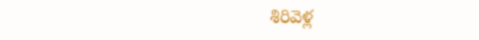శిరివెళ్ల